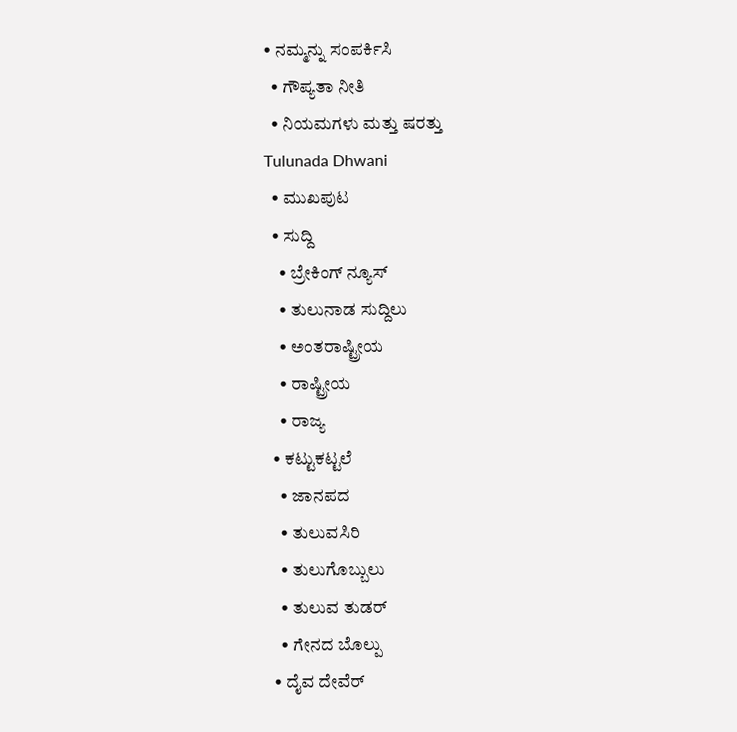• ನಮ್ಮನ್ನು ಸಂಪರ್ಕಿಸಿ
  • ಗೌಪ್ಯತಾ ನೀತಿ
  • ನಿಯಮಗಳು ಮತ್ತು ಷರತ್ತು
Tulunada Dhwani
  • ಮುಖಪುಟ
  • ಸುದ್ದಿ
    • ಬ್ರೇಕಿಂಗ್ ನ್ಯೂಸ್
    • ತುಲುನಾಡ ಸುದ್ದಿಲು
    • ಅಂತರಾಷ್ಟ್ರೀಯ
    • ರಾಷ್ಟ್ರೀಯ
    • ರಾಜ್ಯ
  • ಕಟ್ಟುಕಟ್ಟಲೆ
    • ಜಾನಪದ
    • ತುಲುವಸಿರಿ
    • ತುಲುಗೊಬ್ಬುಲು
    • ತುಲುವ ತುಡರ್
    • ಗೇನದ ಬೊಲ್ಪು
  • ದೈವ ದೇವೆರ್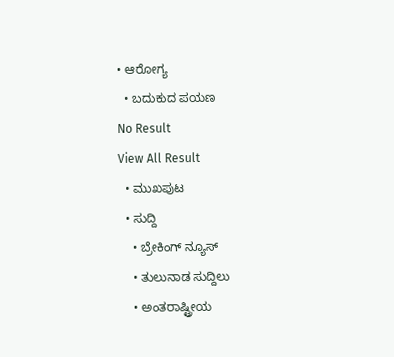• ಆರೋಗ್ಯ
  • ಬದುಕುದ ಪಯಣ
No Result
View All Result
  • ಮುಖಪುಟ
  • ಸುದ್ದಿ
    • ಬ್ರೇಕಿಂಗ್ ನ್ಯೂಸ್
    • ತುಲುನಾಡ ಸುದ್ದಿಲು
    • ಅಂತರಾಷ್ಟ್ರೀಯ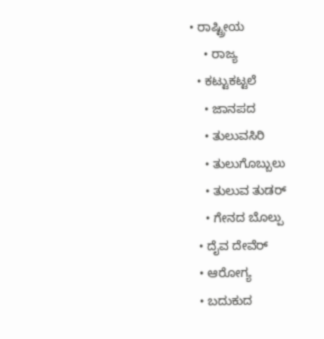• ರಾಷ್ಟ್ರೀಯ
    • ರಾಜ್ಯ
  • ಕಟ್ಟುಕಟ್ಟಲೆ
    • ಜಾನಪದ
    • ತುಲುವಸಿರಿ
    • ತುಲುಗೊಬ್ಬುಲು
    • ತುಲುವ ತುಡರ್
    • ಗೇನದ ಬೊಲ್ಪು
  • ದೈವ ದೇವೆರ್
  • ಆರೋಗ್ಯ
  • ಬದುಕುದ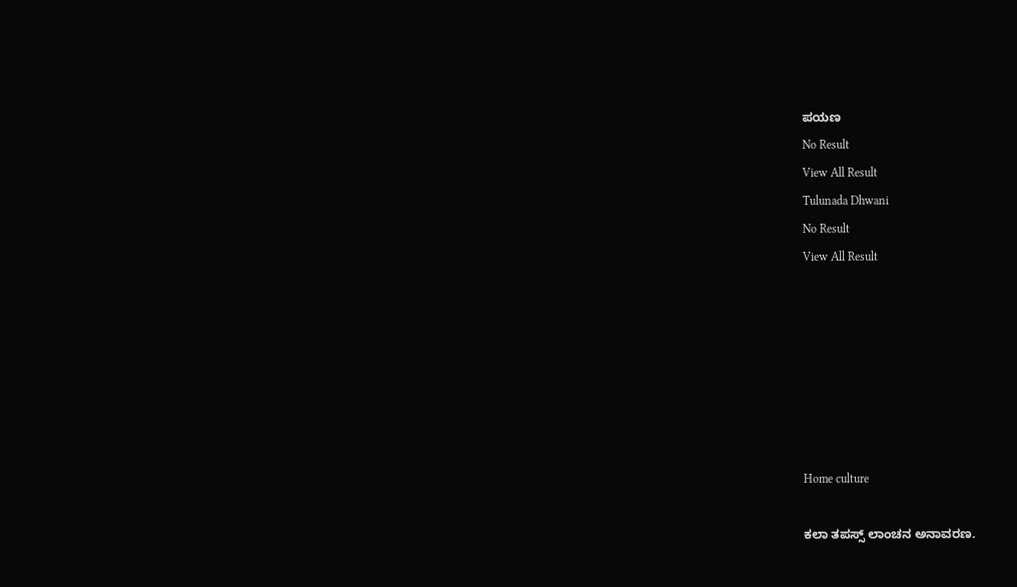ಪಯಣ
No Result
View All Result
Tulunada Dhwani
No Result
View All Result







Home culture

ಕಲಾ ತಪಸ್ಸ್ ಲಾಂಚನ ಅನಾವರಣ.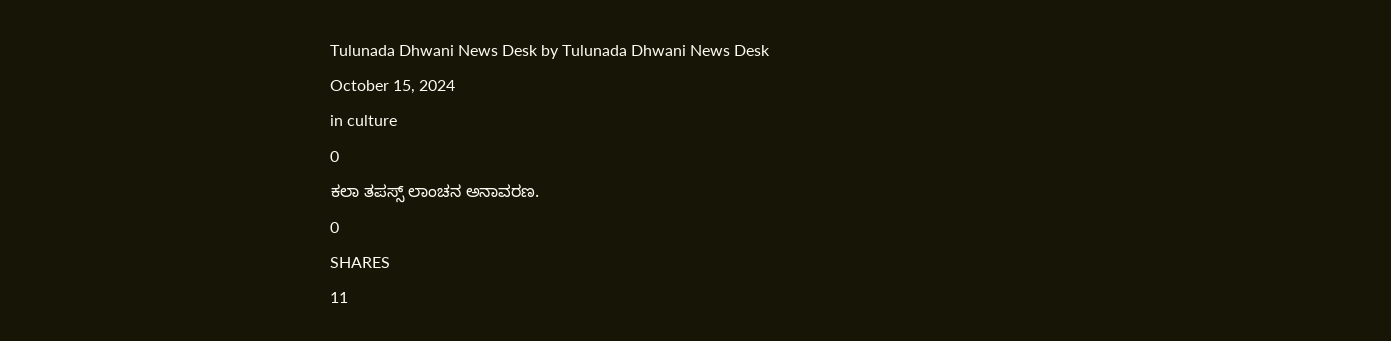Tulunada Dhwani News Desk by Tulunada Dhwani News Desk
October 15, 2024
in culture
0
ಕಲಾ ತಪಸ್ಸ್ ಲಾಂಚನ ಅನಾವರಣ.
0
SHARES
11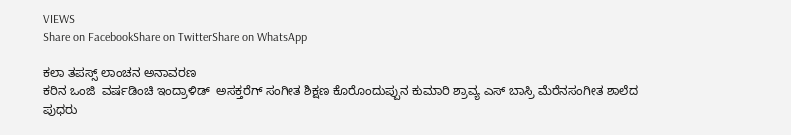VIEWS
Share on FacebookShare on TwitterShare on WhatsApp

ಕಲಾ ತಪಸ್ಸ್ ಲಾಂಚನ ಅನಾವರಣ
ಕರಿನ ಒಂಜಿ  ವರ್ಷಡಿಂಚಿ ಇಂದ್ರಾಳಿಡ್  ಅಸಕ್ತರೆಗ್ ಸಂಗೀತ ಶಿಕ್ಷಣ ಕೊರೊಂದುಪ್ಪುನ ಕುಮಾರಿ ಶ್ರಾವ್ಯ ಎಸ್ ಬಾಸ್ರಿ ಮೆರೆನಸಂಗೀತ ಶಾಲೆದ  ಪುಧರು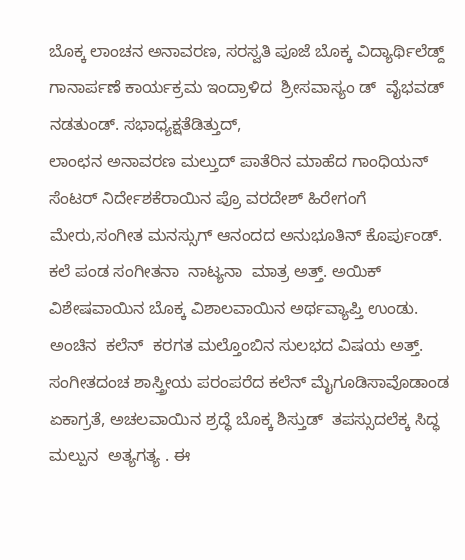ಬೊಕ್ಕ ಲಾಂಚನ ಅನಾವರಣ, ಸರಸ್ವತಿ ಪೂಜೆ ಬೊಕ್ಕ ವಿದ್ಯಾರ್ಥಿಲೆಡ್ದ್ ಗಾನಾರ್ಪಣೆ ಕಾರ್ಯಕ್ರಮ ಇಂದ್ರಾಳಿದ  ಶ್ರೀಸವಾಸ್ಯಂ ಡ್  ವೈಭವಡ್  ನಡತುಂಡ್. ಸಭಾಧ್ಯಕ್ಷತೆಡಿತ್ತುದ್,
ಲಾಂಛನ ಅನಾವರಣ ಮಲ್ತುದ್ ಪಾತೆರಿನ ಮಾಹೆದ ಗಾಂಧಿಯನ್ ಸೆಂಟರ್ ನಿರ್ದೇಶಕೆರಾಯಿನ ಪ್ರೊ ವರದೇಶ್ ಹಿರೇಗಂಗೆ ಮೇರು,ಸಂಗೀತ ಮನಸ್ಸುಗ್ ಆನಂದದ ಅನುಭೂತಿನ್ ಕೊರ್ಪುಂಡ್. ಕಲೆ ಪಂಡ ಸಂಗೀತನಾ  ನಾಟ್ಯನಾ  ಮಾತ್ರ ಅತ್ತ್. ಅಯಿಕ್ ವಿಶೇಷವಾಯಿನ ಬೊಕ್ಕ ವಿಶಾಲವಾಯಿನ ಅರ್ಥವ್ಯಾಪ್ತಿ ಉಂಡು. ಅಂಚಿನ  ಕಲೆನ್  ಕರಗತ ಮಲ್ತೊಂಬಿನ ಸುಲಭದ ವಿಷಯ ಅತ್ತ್. ಸಂಗೀತದಂಚ ಶಾಸ್ತ್ರೀಯ ಪರಂಪರೆದ ಕಲೆನ್ ಮೈಗೂಡಿಸಾವೊಡಾಂಡ ಏಕಾಗ್ರತೆ, ಅಚಲವಾಯಿನ ಶ್ರದ್ಧೆ ಬೊಕ್ಕ ಶಿಸ್ತುಡ್  ತಪಸ್ಸುದಲೆಕ್ಕ ಸಿದ್ಧ ಮಲ್ಪುನ  ಅತ್ಯಗತ್ಯ . ಈ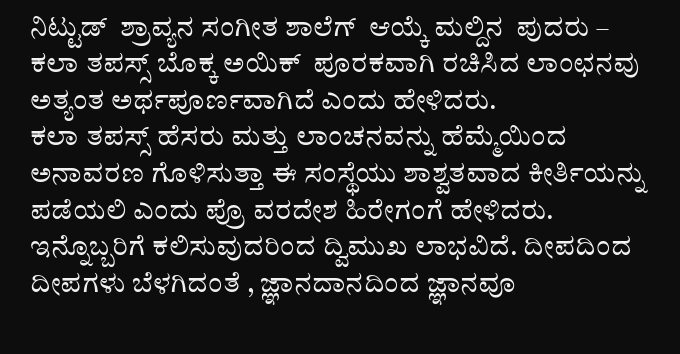ನಿಟ್ಟುಡ್  ಶ್ರಾವ್ಯನ ಸಂಗೀತ ಶಾಲೆಗ್  ಆಯ್ಕೆ ಮಲ್ದಿನ  ಪುದರು – ಕಲಾ ತಪಸ್ಸ್ ಬೊಕ್ಕ ಅಯಿಕ್  ಪೂರಕವಾಗಿ ರಚಿಸಿದ ಲಾಂಛನವು ಅತ್ಯಂತ ಅರ್ಥಪೂರ್ಣವಾಗಿದೆ ಎಂದು ಹೇಳಿದರು.
ಕಲಾ ತಪಸ್ಸ್ ಹೆಸರು ಮತ್ತು ಲಾಂಚನವನ್ನು ಹೆಮ್ಮೆಯಿಂದ ಅನಾವರಣ ಗೊಳಿಸುತ್ತಾ ಈ ಸಂಸ್ಥೆಯು ಶಾಶ್ವತವಾದ ಕೀರ್ತಿಯನ್ನು ಪಡೆಯಲಿ ಎಂದು ಪ್ರೊ ವರದೇಶ ಹಿರೇಗಂಗೆ ಹೇಳಿದರು. ಇನ್ನೊಬ್ಬರಿಗೆ ಕಲಿಸುವುದರಿಂದ ದ್ವಿಮುಖ ಲಾಭವಿದೆ. ದೀಪದಿಂದ ದೀಪಗಳು ಬೆಳಗಿದಂತೆ , ಜ್ಞಾನದಾನದಿಂದ ಜ್ಞಾನವೂ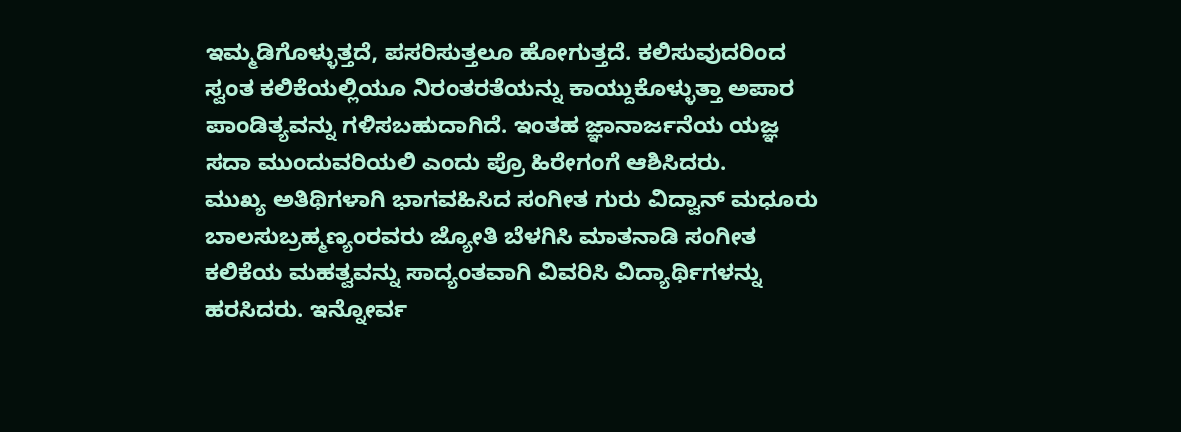ಇಮ್ಮಡಿಗೊಳ್ಳುತ್ತದೆ, ಪಸರಿಸುತ್ತಲೂ ಹೋಗುತ್ತದೆ. ಕಲಿಸುವುದರಿಂದ ಸ್ವಂತ ಕಲಿಕೆಯಲ್ಲಿಯೂ ನಿರಂತರತೆಯನ್ನು ಕಾಯ್ದುಕೊಳ್ಳುತ್ತಾ ಅಪಾರ ಪಾಂಡಿತ್ಯವನ್ನು ಗಳಿಸಬಹುದಾಗಿದೆ. ಇಂತಹ ಜ್ಞಾನಾರ್ಜನೆಯ ಯಜ್ಞ ಸದಾ ಮುಂದುವರಿಯಲಿ ಎಂದು ಪ್ರೊ ಹಿರೇಗಂಗೆ ಆಶಿಸಿದರು.
ಮುಖ್ಯ ಅತಿಥಿಗಳಾಗಿ ಭಾಗವಹಿಸಿದ ಸಂಗೀತ ಗುರು ವಿದ್ವಾನ್ ಮಧೂರು ಬಾಲಸುಬ್ರಹ್ಮಣ್ಯಂರವರು ಜ್ಯೋತಿ ಬೆಳಗಿಸಿ ಮಾತನಾಡಿ ಸಂಗೀತ ಕಲಿಕೆಯ ಮಹತ್ವವನ್ನು ಸಾದ್ಯಂತವಾಗಿ ವಿವರಿಸಿ ವಿದ್ಯಾರ್ಥಿಗಳನ್ನು ಹರಸಿದರು. ಇನ್ನೋರ್ವ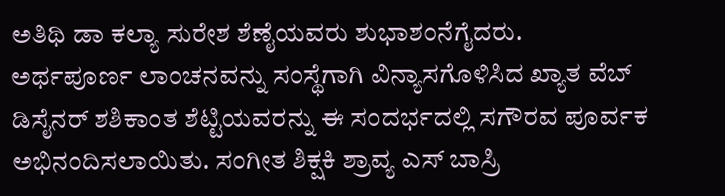ಅತಿಥಿ ಡಾ ಕಲ್ಯಾ ಸುರೇಶ ಶೆಣೈಯವರು ಶುಭಾಶಂನೆಗೈದರು.
ಅರ್ಥಪೂರ್ಣ ಲಾಂಚನವನ್ನು ಸಂಸ್ಥೆಗಾಗಿ ವಿನ್ಯಾಸಗೊಳಿಸಿದ ಖ್ಯಾತ ವೆಬ್ ಡಿಸೈನರ್ ಶಶಿಕಾಂತ ಶೆಟ್ಟಿಯವರನ್ನು ಈ ಸಂದರ್ಭದಲ್ಲಿ ಸಗೌರವ ಪೂರ್ವಕ ಅಭಿನಂದಿಸಲಾಯಿತು. ಸಂಗೀತ ಶಿಕ್ಷಕಿ ಶ್ರಾವ್ಯ ಎಸ್ ಬಾಸ್ರಿ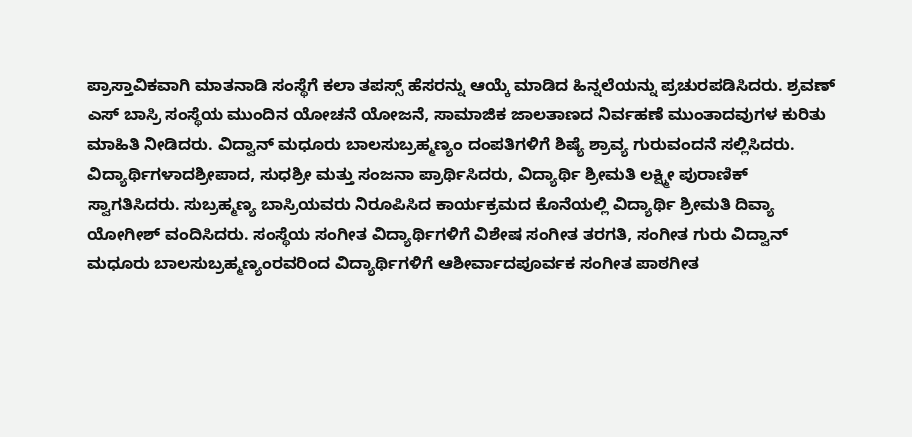ಪ್ರಾಸ್ತಾವಿಕವಾಗಿ ಮಾತನಾಡಿ ಸಂಸ್ಥೆಗೆ ಕಲಾ ತಪಸ್ಸ್ ಹೆಸರನ್ನು ಆಯ್ಕೆ ಮಾಡಿದ ಹಿನ್ನಲೆಯನ್ನು ಪ್ರಚುರಪಡಿಸಿದರು. ಶ್ರವಣ್ ಎಸ್ ಬಾಸ್ರಿ ಸಂಸ್ಥೆಯ ಮುಂದಿನ ಯೋಚನೆ ಯೋಜನೆ, ಸಾಮಾಜಿಕ ಜಾಲತಾಣದ ನಿರ್ವಹಣೆ ಮುಂತಾದವುಗಳ ಕುರಿತು ಮಾಹಿತಿ ನೀಡಿದರು. ವಿದ್ವಾನ್ ಮಧೂರು ಬಾಲಸುಬ್ರಹ್ಮಣ್ಯಂ ದಂಪತಿಗಳಿಗೆ ಶಿಷ್ಯೆ ಶ್ರಾವ್ಯ ಗುರುವಂದನೆ ಸಲ್ಲಿಸಿದರು.
ವಿದ್ಯಾರ್ಥಿಗಳಾದಶ್ರೀಪಾದ, ಸುಧಶ್ರೀ ಮತ್ತು ಸಂಜನಾ ಪ್ರಾರ್ಥಿಸಿದರು, ವಿದ್ಯಾರ್ಥಿ ಶ್ರೀಮತಿ ಲಕ್ಷ್ಮೀ ಪುರಾಣಿಕ್ ಸ್ವಾಗತಿಸಿದರು. ಸುಬ್ರಹ್ಮಣ್ಯ ಬಾಸ್ರಿಯವರು ನಿರೂಪಿಸಿದ ಕಾರ್ಯಕ್ರಮದ ಕೊನೆಯಲ್ಲಿ ವಿದ್ಯಾರ್ಥಿ ಶ್ರೀಮತಿ ದಿವ್ಯಾ ಯೋಗೀಶ್ ವಂದಿಸಿದರು. ಸಂಸ್ಥೆಯ ಸಂಗೀತ ವಿದ್ಯಾರ್ಥಿಗಳಿಗೆ ವಿಶೇಷ ಸಂಗೀತ ತರಗತಿ, ಸಂಗೀತ ಗುರು ವಿದ್ವಾನ್ ಮಧೂರು ಬಾಲಸುಬ್ರಹ್ಮಣ್ಯಂರವರಿಂದ ವಿದ್ಯಾರ್ಥಿಗಳಿಗೆ ಆಶೀರ್ವಾದಪೂರ್ವಕ ಸಂಗೀತ ಪಾಠಗೀತ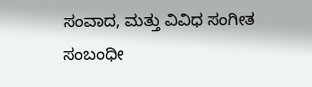ಸಂವಾದ, ಮತ್ತು ವಿವಿಧ ಸಂಗೀತ ಸಂಬಂಧೀ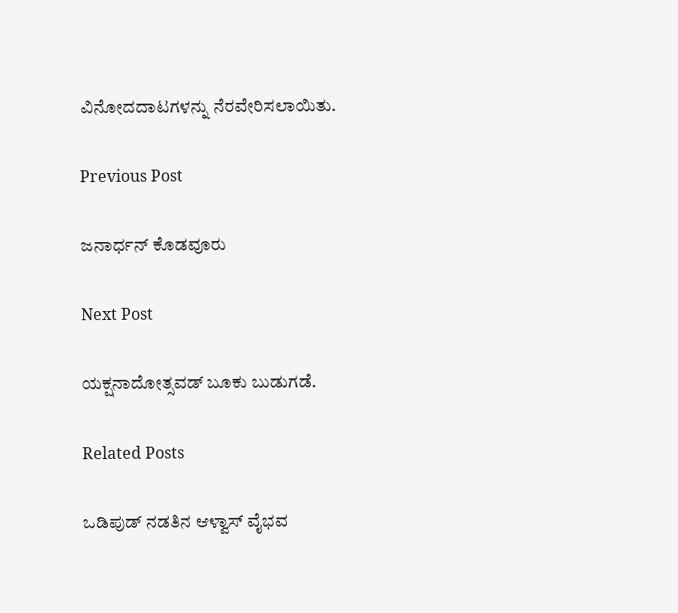ವಿನೋದದಾಟಗಳನ್ನು ನೆರವೇರಿಸಲಾಯಿತು.

Previous Post

ಜನಾರ್ಧನ್ ಕೊಡವೂರು

Next Post

ಯಕ್ಷನಾದೋತ್ಸವಡ್ ಬೂಕು ಬುಡುಗಡೆ.

Related Posts

ಒಡಿಪುಡ್ ನಡತಿನ ಆಳ್ವಾಸ್ ವೈಭವ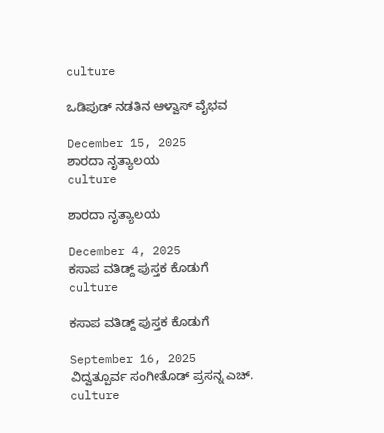culture

ಒಡಿಪುಡ್ ನಡತಿನ ಆಳ್ವಾಸ್ ವೈಭವ

December 15, 2025
ಶಾರದಾ ನೃತ್ಯಾಲಯ
culture

ಶಾರದಾ ನೃತ್ಯಾಲಯ

December 4, 2025
ಕಸಾಪ ವತಿಡ್ದ್ ಪುಸ್ತಕ ಕೊಡುಗೆ
culture

ಕಸಾಪ ವತಿಡ್ದ್ ಪುಸ್ತಕ ಕೊಡುಗೆ

September 16, 2025
ವಿದ್ವತ್ಪೂರ್ವ ಸಂಗೀತೊಡ್ ಪ್ರಸನ್ನ ಎಚ್.
culture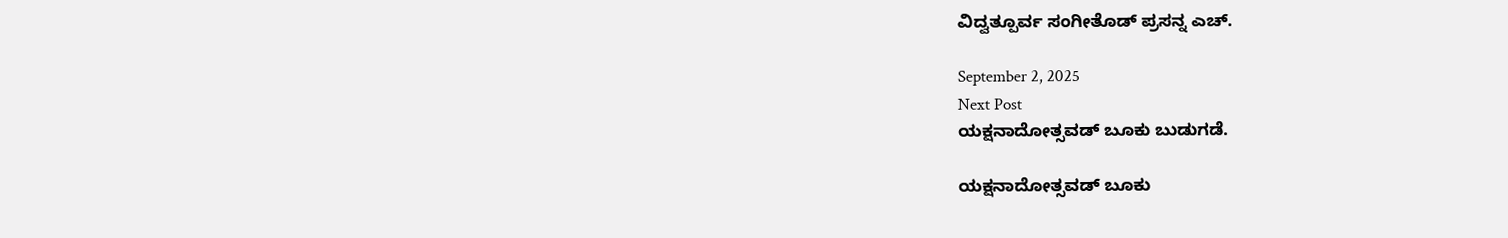ವಿದ್ವತ್ಪೂರ್ವ ಸಂಗೀತೊಡ್ ಪ್ರಸನ್ನ ಎಚ್.

September 2, 2025
Next Post
ಯಕ್ಷನಾದೋತ್ಸವಡ್ ಬೂಕು ಬುಡುಗಡೆ.

ಯಕ್ಷನಾದೋತ್ಸವಡ್ ಬೂಕು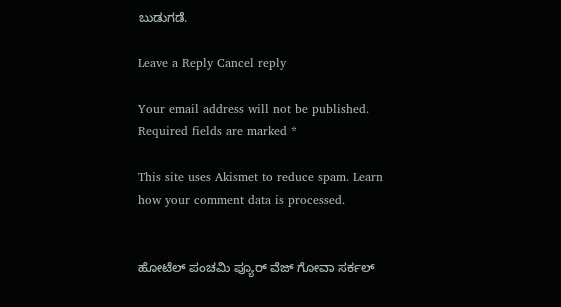ಬುಡುಗಡೆ.

Leave a Reply Cancel reply

Your email address will not be published. Required fields are marked *

This site uses Akismet to reduce spam. Learn how your comment data is processed.


ಹೋಟೆಲ್ ಪಂಚಮಿ ಪ್ಯೂರ್ ವೆಜ್ ಗೋವಾ ಸರ್ಕಲ್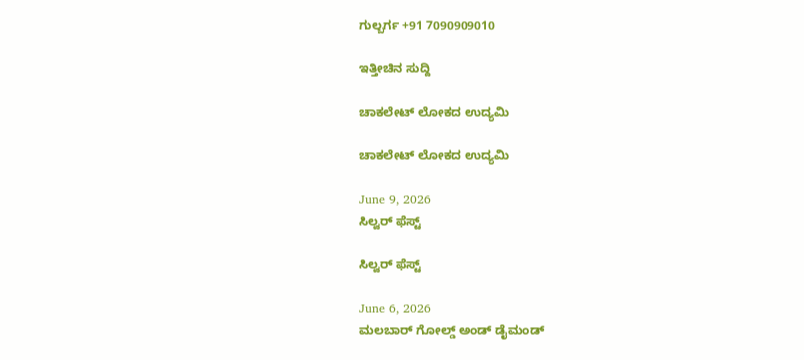ಗುಲ್ಬರ್ಗ +91 7090909010

ಇತ್ತೀಚಿನ ಸುದ್ದಿ

ಚಾಕಲೇಟ್ ಲೋಕದ ಉದ್ಯಮಿ

ಚಾಕಲೇಟ್ ಲೋಕದ ಉದ್ಯಮಿ

June 9, 2026
ಸಿಲ್ವರ್ ಫೆಸ್ಟ್

ಸಿಲ್ವರ್ ಫೆಸ್ಟ್

June 6, 2026
ಮಲಬಾರ್ ಗೋಲ್ಡ್ ಅಂಡ್ ಡೈಮಂಡ್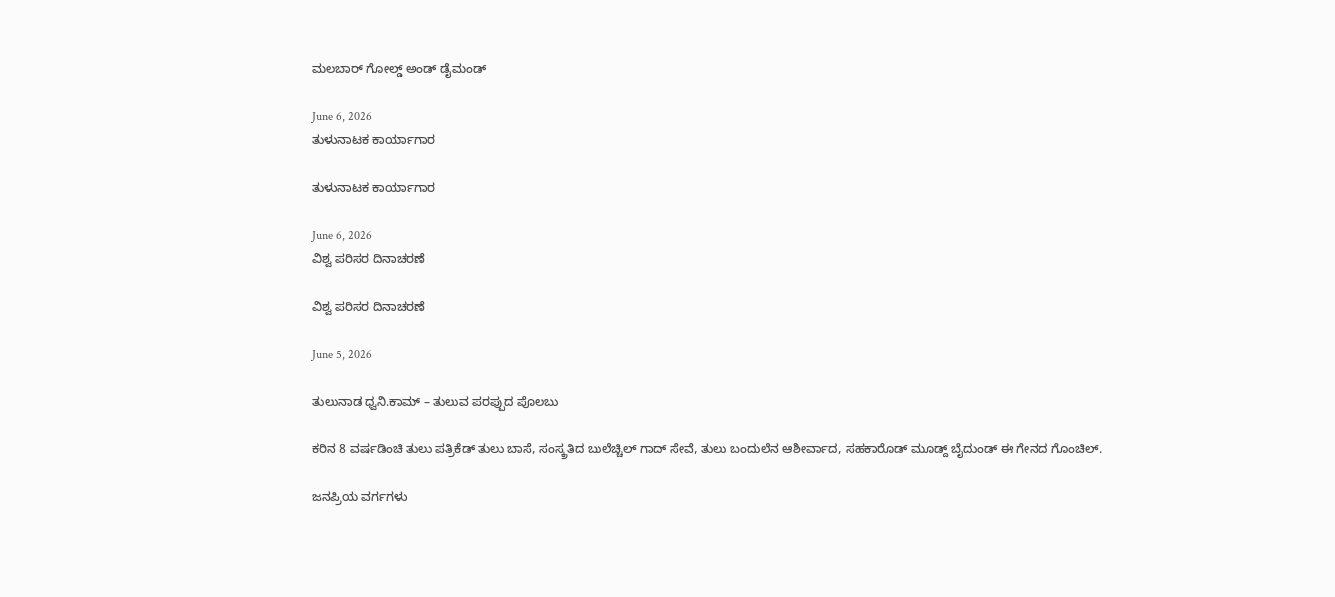ಮಲಬಾರ್ ಗೋಲ್ಡ್ ಅಂಡ್ ಡೈಮಂಡ್

June 6, 2026
ತುಳುನಾಟಕ ಕಾರ್ಯಾಗಾರ

ತುಳುನಾಟಕ ಕಾರ್ಯಾಗಾರ

June 6, 2026
ವಿಶ್ವ ಪರಿಸರ ದಿನಾಚರಣೆ

ವಿಶ್ವ ಪರಿಸರ ದಿನಾಚರಣೆ

June 5, 2026

ತುಲುನಾಡ ಧ್ವನಿ.ಕಾಮ್ – ತುಲುವ ಪರಪ್ಪುದ ಪೊಲಬು

ಕರಿನ 8 ವರ್ಷಡಿಂಚಿ ತುಲು ಪತ್ರಿಕೆಡ್ ತುಲು ಬಾಸೆ, ಸಂಸ್ಕ್ರತಿದ ಬುಲೆಚ್ಚಿಲ್ ಗಾದ್ ಸೇವೆ, ತುಲು ಬಂದುಲೆನ ಆಶೀರ್ವಾದ, ಸಹಕಾರೊಡ್ ಮೂಡ್ದ್ ಬೈದುಂಡ್ ಈ ಗೇನದ ಗೊಂಚಿಲ್.

ಜನಪ್ರಿಯ ವರ್ಗಗಳು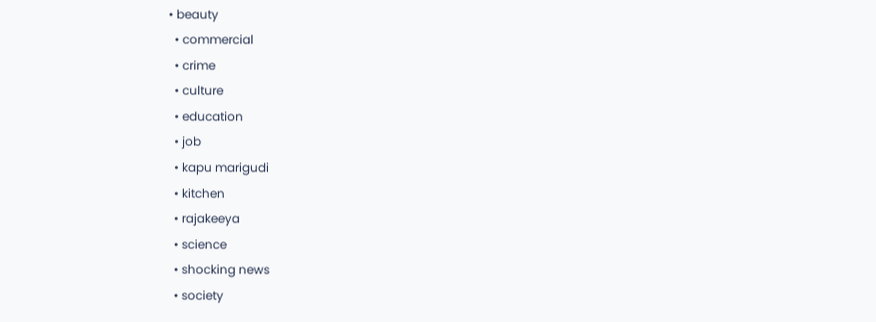• beauty
  • commercial
  • crime
  • culture
  • education
  • job
  • kapu marigudi
  • kitchen
  • rajakeeya
  • science
  • shocking news
  • society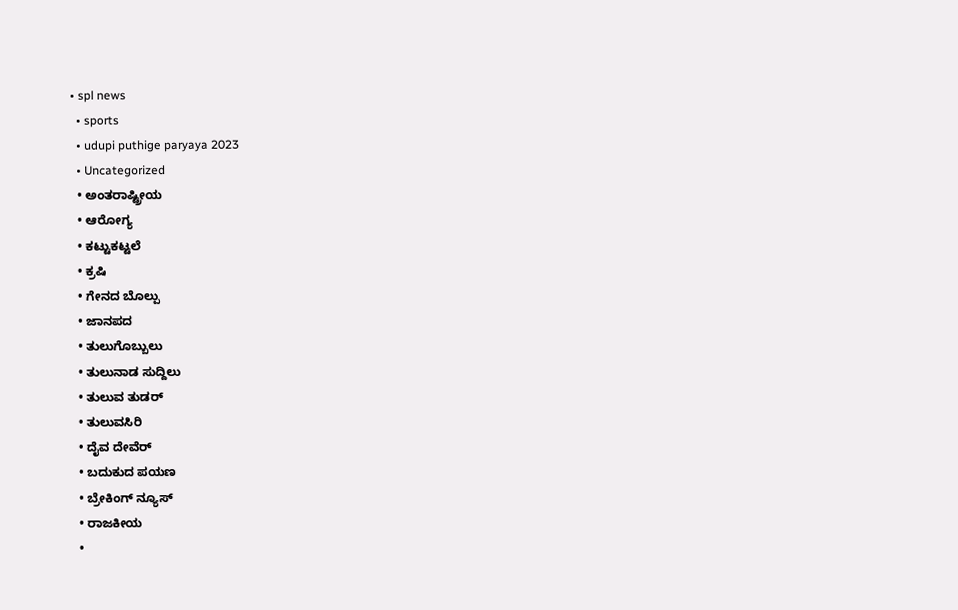• spl news
  • sports
  • udupi puthige paryaya 2023
  • Uncategorized
  • ಅಂತರಾಷ್ಟ್ರೀಯ
  • ಆರೋಗ್ಯ
  • ಕಟ್ಟುಕಟ್ಟಲೆ
  • ಕ್ರಷಿ
  • ಗೇನದ ಬೊಲ್ಪು
  • ಜಾನಪದ
  • ತುಲುಗೊಬ್ಬುಲು
  • ತುಲುನಾಡ ಸುದ್ದಿಲು
  • ತುಲುವ ತುಡರ್
  • ತುಲುವಸಿರಿ
  • ದೈವ ದೇವೆರ್
  • ಬದುಕುದ ಪಯಣ
  • ಬ್ರೇಕಿಂಗ್ ನ್ಯೂಸ್
  • ರಾಜಕೀಯ
  •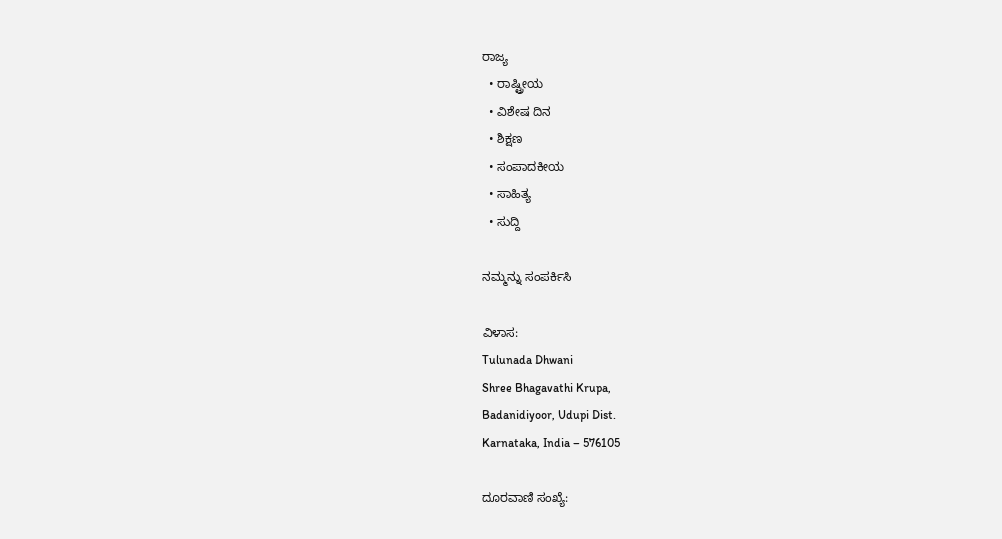ರಾಜ್ಯ
  • ರಾಷ್ಟ್ರೀಯ
  • ವಿಶೇಷ ದಿನ
  • ಶಿಕ್ಷಣ
  • ಸಂಪಾದಕೀಯ
  • ಸಾಹಿತ್ಯ
  • ಸುದ್ದಿ

ನಮ್ಮನ್ನು ಸಂಪರ್ಕಿಸಿ

ವಿಳಾಸ:
Tulunada Dhwani
Shree Bhagavathi Krupa,
Badanidiyoor, Udupi Dist.
Karnataka, India – 576105

ದೂರವಾಣಿ ಸಂಖ್ಯೆ: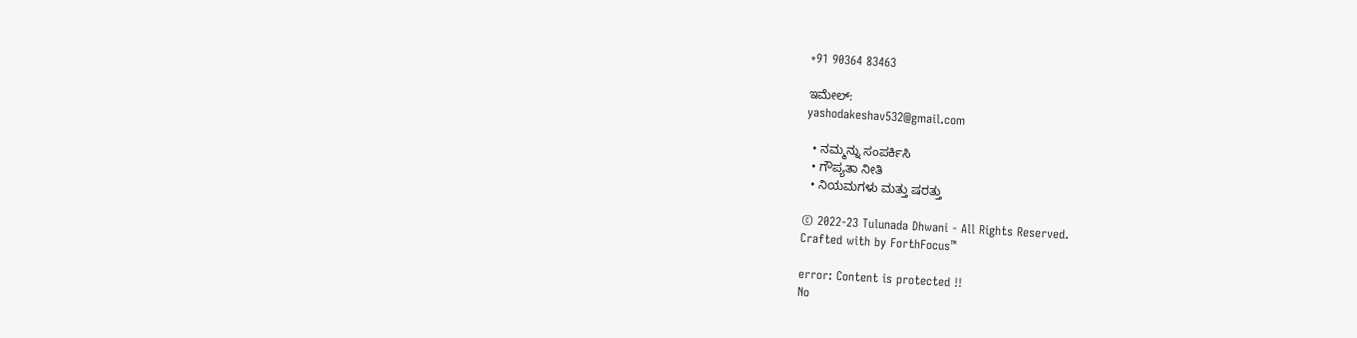+91 90364 83463

ಇಮೇಲ್:
yashodakeshav532@gmail.com

  • ನಮ್ಮನ್ನು ಸಂಪರ್ಕಿಸಿ
  • ಗೌಪ್ಯತಾ ನೀತಿ
  • ನಿಯಮಗಳು ಮತ್ತು ಷರತ್ತು

© 2022-23 Tulunada Dhwani - All Rights Reserved.
Crafted with by ForthFocus™

error: Content is protected !!
No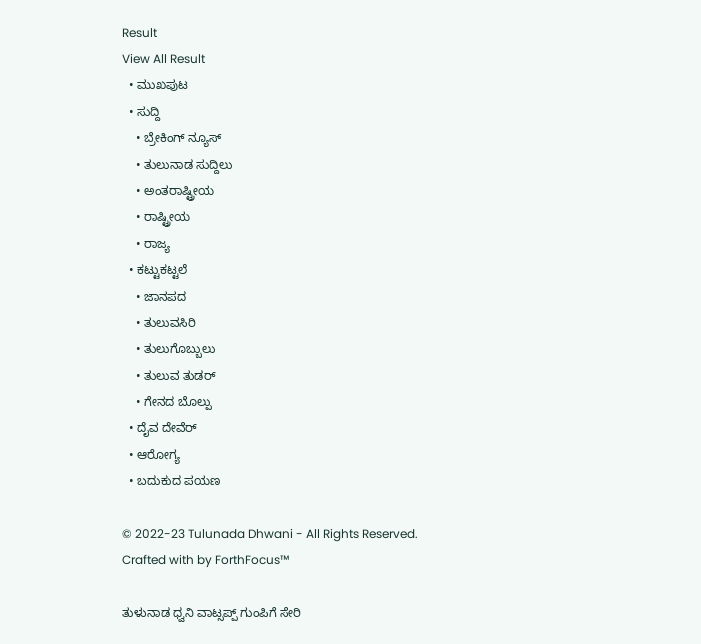Result
View All Result
  • ಮುಖಪುಟ
  • ಸುದ್ದಿ
    • ಬ್ರೇಕಿಂಗ್ ನ್ಯೂಸ್
    • ತುಲುನಾಡ ಸುದ್ದಿಲು
    • ಅಂತರಾಷ್ಟ್ರೀಯ
    • ರಾಷ್ಟ್ರೀಯ
    • ರಾಜ್ಯ
  • ಕಟ್ಟುಕಟ್ಟಲೆ
    • ಜಾನಪದ
    • ತುಲುವಸಿರಿ
    • ತುಲುಗೊಬ್ಬುಲು
    • ತುಲುವ ತುಡರ್
    • ಗೇನದ ಬೊಲ್ಪು
  • ದೈವ ದೇವೆರ್
  • ಆರೋಗ್ಯ
  • ಬದುಕುದ ಪಯಣ

© 2022-23 Tulunada Dhwani - All Rights Reserved.
Crafted with by ForthFocus™

ತುಳುನಾಡ ಧ್ವನಿ ವಾಟ್ಸಪ್ಪ್ ಗುಂಪಿಗೆ ಸೇರಿ